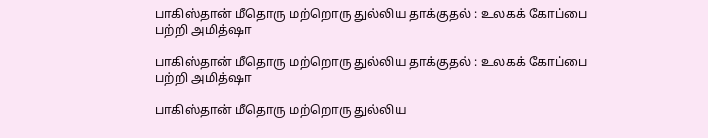பாகிஸ்தான் மீதொரு மற்றொரு துல்லிய தாக்குதல் : உலகக் கோப்பை பற்றி அமித்ஷா

பாகிஸ்தான் மீதொரு மற்றொரு துல்லிய தாக்குதல் : உலகக் கோப்பை பற்றி அமித்ஷா

பாகிஸ்தான் மீதொரு மற்றொரு துல்லிய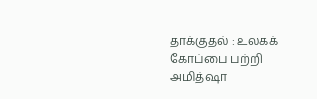தாக்குதல் : உலகக் கோப்பை பற்றி அமித்ஷா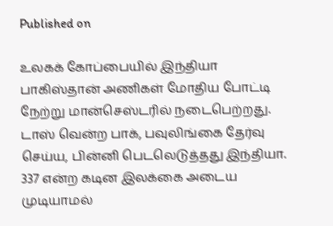Published on

உலகக் கோப்பையில் இந்தியா பாகிஸ்தான் அணிகள் மோதிய போட்டி நேற்று மான்செஸ்டரில் நடைபெற்றது. டாஸ் வென்ற பாக், பவுலிங்கை தேர்வு செய்ய, பின்னி பெடலெடுத்தது இந்தியா. 337 என்ற கடின இலக்கை அடைய முடியாமல்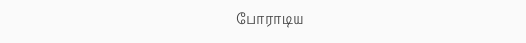போராடிய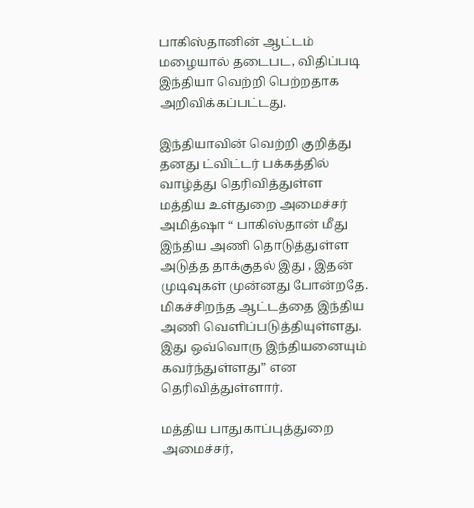பாகிஸ்தானின் ஆட்டம் மழையால் தடைபட, விதிப்படி இந்தியா வெற்றி பெற்றதாக அறிவிக்கப்பட்டது.

இந்தியாவின் வெற்றி குறித்து தனது ட்விட்டர் பக்கத்தில் வாழ்த்து தெரிவித்துள்ள மத்திய உள்துறை அமைச்சர் அமித்ஷா “ பாகிஸ்தான் மீது இந்திய அணி தொடுத்துள்ள அடுத்த தாக்குதல் இது , இதன் முடிவுகள் முன்னது போன்றதே. மிகச்சிறந்த ஆட்டத்தை இந்திய அணி வெளிப்படுத்தியுள்ளது. இது ஒவ்வொரு இந்தியனையும் கவர்ந்துள்ளது” என தெரிவித்துள்ளார்.

மத்திய பாதுகாப்புத்துறை அமைச்சர்,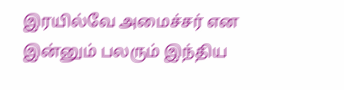இரயில்வே அமைச்சர் என இன்னும் பலரும் இந்திய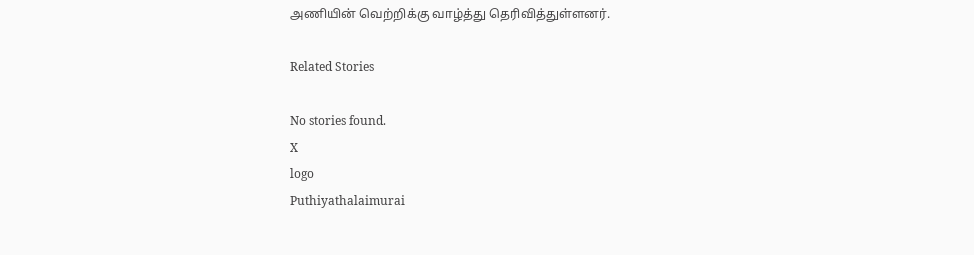அணியின் வெற்றிக்கு வாழ்த்து தெரிவித்துள்ளனர்.

Related Stories

No stories found.
X
logo
Puthiyathalaimurai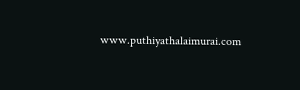www.puthiyathalaimurai.com